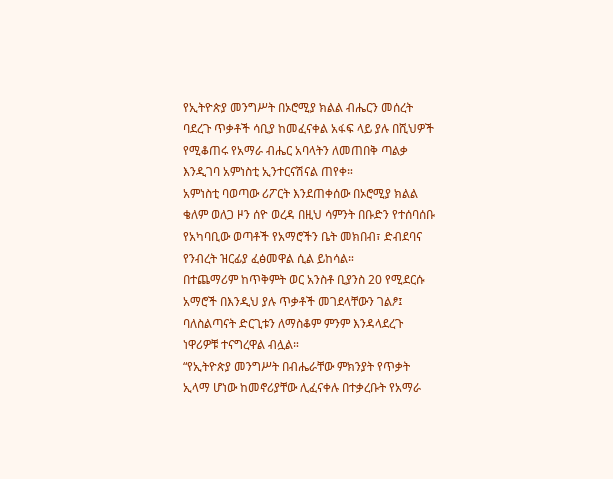የኢትዮጵያ መንግሥት በኦሮሚያ ክልል ብሔርን መሰረት ባደረጉ ጥቃቶች ሳቢያ ከመፈናቀል አፋፍ ላይ ያሉ በሺህዎች የሚቆጠሩ የአማራ ብሔር አባላትን ለመጠበቅ ጣልቃ እንዲገባ አምነስቲ ኢንተርናሽናል ጠየቀ።
አምነስቲ ባወጣው ሪፖርት እንደጠቀሰው በኦሮሚያ ክልል ቄለም ወለጋ ዞን ሰዮ ወረዳ በዚህ ሳምንት በቡድን የተሰባሰቡ የአካባቢው ወጣቶች የአማሮችን ቤት መክበብ፣ ድብደባና የንብረት ዝርፊያ ፈፅመዋል ሲል ይከሳል።
በተጨማሪም ከጥቅምት ወር አንስቶ ቢያንስ 20 የሚደርሱ አማሮች በእንዲህ ያሉ ጥቃቶች መገደላቸውን ገልፆ፤ ባለስልጣናት ድርጊቱን ለማስቆም ምንም እንዳላደረጉ ነዋሪዎቹ ተናግረዋል ብሏል።
“የኢትዮጵያ መንግሥት በብሔራቸው ምክንያት የጥቃት ኢላማ ሆነው ከመኖሪያቸው ሊፈናቀሉ በተቃረቡት የአማራ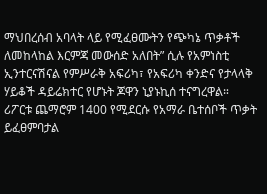ማህበረሰብ አባላት ላይ የሚፈፀሙትን የጭካኔ ጥቃቶች ለመከላከል እርምጃ መውሰድ አለበት” ሲሉ የአምነስቲ ኢንተርናሽናል የምሥራቅ አፍሪካ፣ የአፍሪካ ቀንድና የታላላቅ ሃይቆች ዳይሬክተር የሆኑት ጆዋን ኒያኑኪሰ ተናግረዋል።
ሪፖርቱ ጨማሮም 1400 የሚደርሱ የአማራ ቤተሰቦች ጥቃት ይፈፀምባታል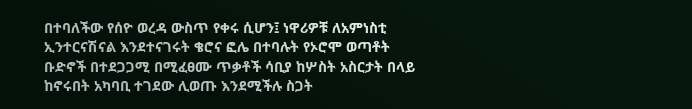በተባለችው የሰዮ ወረዳ ውስጥ የቀሩ ሲሆን፤ ነዋሪዎቹ ለአምነስቲ ኢንተርናሽናል እንደተናገሩት ቄሮና ፎሌ በተባሉት የኦሮሞ ወጣቶት ቡድኖች በተደጋጋሚ በሚፈፀሙ ጥቃቶች ሳቢያ ከሦስት አስርታት በላይ ከኖሩበት አካባቢ ተገደው ሊወጡ እንደሚችሉ ስጋት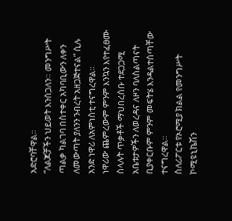አድሮባቸዋል።
“ለልጆቻችን ህይወት እንሰጋለን። መንግሥት ጣልቃ ካልገባ በስተቀር አካባቢውን ለቀን ለመውጣት ያለንን ንብረት አዘጋጅተናል” ሲሉ አንድ ነዋሪ ለአምነስቲ ተናግረዋል።
ነዋሪው ጨምረውም ምንም እንኳን እየተፈፀሙ ስላሉት ጥቃቶች ማህበረሰቡ ተደጋጋሚ አቤቱታዎችን ለወረዳና ለዞን ባለስልጣናት ቢያቀርቡም ምንም መፍትሄ እንዳልተሰጣቸው ተናግረዋል።
ስለሪፖርቱ የኦሮሚያ ክልል የመንግሥት ኮሚዩኒኬሽን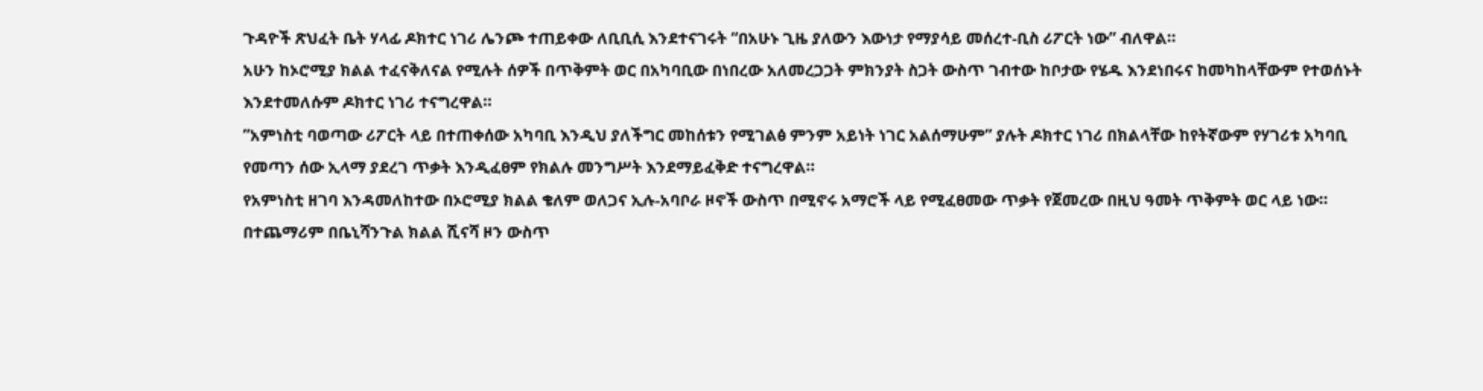ጉዳዮች ጽህፈት ቤት ሃላፊ ዶክተር ነገሪ ሌንጮ ተጠይቀው ለቢቢሲ እንደተናገሩት “በአሁኑ ጊዜ ያለውን እውነታ የማያሳይ መሰረተ-ቢስ ሪፖርት ነው” ብለዋል።
አሁን ከኦሮሚያ ክልል ተፈናቅለናል የሚሉት ሰዎች በጥቅምት ወር በአካባቢው በነበረው አለመረጋጋት ምክንያት ስጋት ውስጥ ገብተው ከቦታው የሄዱ እንደነበሩና ከመካከላቸውም የተወሰኑት እንደተመለሱም ዶክተር ነገሪ ተናግረዋል።
”አምነስቲ ባወጣው ሪፖርት ላይ በተጠቀሰው አካባቢ እንዲህ ያለችግር መከሰቱን የሚገልፅ ምንም አይነት ነገር አልሰማሁም” ያሉት ዶክተር ነገሪ በክልላቸው ከየትኛውም የሃገሪቱ አካባቢ የመጣን ሰው ኢላማ ያደረገ ጥቃት እንዲፈፀም የክልሉ መንግሥት እንደማይፈቅድ ተናግረዋል።
የአምነስቲ ዘገባ እንዳመለከተው በኦሮሚያ ክልል ቄለም ወለጋና ኢሉ-አባቦራ ዞኖች ውስጥ በሚኖሩ አማሮች ላይ የሚፈፀመው ጥቃት የጀመረው በዚህ ዓመት ጥቅምት ወር ላይ ነው።
በተጨማሪም በቤኒሻንጉል ክልል ሺናሻ ዞን ውስጥ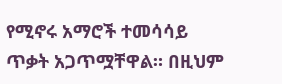የሚኖሩ አማሮች ተመሳሳይ ጥቃት አጋጥሟቸዋል። በዚህም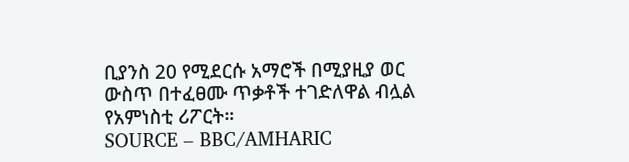ቢያንስ 20 የሚደርሱ አማሮች በሚያዚያ ወር ውስጥ በተፈፀሙ ጥቃቶች ተገድለዋል ብሏል የአምነስቲ ሪፖርት።
SOURCE – BBC/AMHARIC